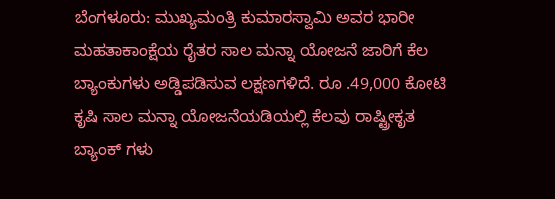ಬೆಂಗಳೂರು: ಮುಖ್ಯಮಂತ್ರಿ ಕುಮಾರಸ್ವಾಮಿ ಅವರ ಭಾರೀ ಮಹತಾಕಾಂಕ್ಷೆಯ ರೈತರ ಸಾಲ ಮನ್ನಾ ಯೋಜನೆ ಜಾರಿಗೆ ಕೆಲ ಬ್ಯಾಂಕುಗಳು ಅಡ್ಡಿಪಡಿಸುವ ಲಕ್ಷಣಗಳಿದೆ. ರೂ .49,000 ಕೋಟಿ ಕೃಷಿ ಸಾಲ ಮನ್ನಾ ಯೋಜನೆಯಡಿಯಲ್ಲಿ ಕೆಲವು ರಾಷ್ಟ್ರೀಕೃತ ಬ್ಯಾಂಕ್ ಗಳು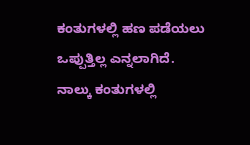ಕಂತುಗಳಲ್ಲಿ ಹಣ ಪಡೆಯಲು ಒಪ್ಪುತ್ತಿಲ್ಲ ಎನ್ನಲಾಗಿದೆ.
ನಾಲ್ಕು ಕಂತುಗಳಲ್ಲಿ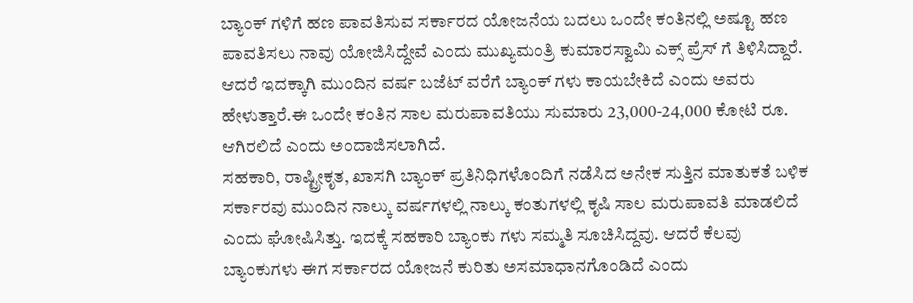ಬ್ಯಾಂಕ್ ಗಳಿಗೆ ಹಣ ಪಾವತಿಸುವ ಸರ್ಕಾರದ ಯೋಜನೆಯ ಬದಲು ಒಂದೇ ಕಂತಿನಲ್ಲಿ ಅಷ್ಟೂ ಹಣ ಪಾವತಿಸಲು ನಾವು ಯೋಜಿಸಿದ್ದೇವೆ ಎಂದು ಮುಖ್ಯಮಂತ್ರಿ ಕುಮಾರಸ್ವಾಮಿ ಎಕ್ಸ್ ಪ್ರೆಸ್ ಗೆ ತಿಳಿಸಿದ್ದಾರೆ. ಆದರೆ ಇದಕ್ಕಾಗಿ ಮುಂದಿನ ವರ್ಷ ಬಜೆಟ್ ವರೆಗೆ ಬ್ಯಾಂಕ್ ಗಳು ಕಾಯಬೇಕಿದೆ ಎಂದು ಅವರು ಹೇಳುತ್ತಾರೆ.ಈ ಒಂದೇ ಕಂತಿನ ಸಾಲ ಮರುಪಾವತಿಯು ಸುಮಾರು 23,000-24,000 ಕೋಟಿ ರೂ. ಆಗಿರಲಿದೆ ಎಂದು ಅಂದಾಜಿಸಲಾಗಿದೆ.
ಸಹಕಾರಿ, ರಾಷ್ಟ್ರೀಕೃತ, ಖಾಸಗಿ ಬ್ಯಾಂಕ್ ಪ್ರತಿನಿಧಿಗಳೊಂದಿಗೆ ನಡೆಸಿದ ಅನೇಕ ಸುತ್ತಿನ ಮಾತುಕತೆ ಬಳಿಕ ಸರ್ಕಾರವು ಮುಂದಿನ ನಾಲ್ಕು ವರ್ಷಗಳಲ್ಲಿ ನಾಲ್ಕು ಕಂತುಗಳಲ್ಲಿ ಕೃಷಿ ಸಾಲ ಮರುಪಾವತಿ ಮಾಡಲಿದೆ ಎಂದು ಘೋಷಿಸಿತ್ತು. ಇದಕ್ಕೆ ಸಹಕಾರಿ ಬ್ಯಾಂಕು ಗಳು ಸಮ್ಮತಿ ಸೂಚಿಸಿದ್ದವು. ಆದರೆ ಕೆಲವು ಬ್ಯಾಂಕುಗಳು ಈಗ ಸರ್ಕಾರದ ಯೋಜನೆ ಕುರಿತು ಅಸಮಾಧಾನಗೊಂಡಿದೆ ಎಂದು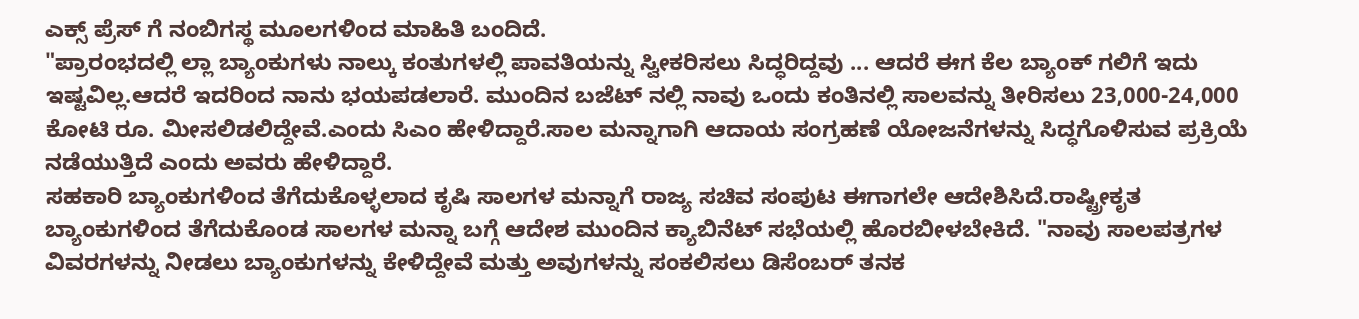ಎಕ್ಸ್ ಪ್ರೆಸ್ ಗೆ ನಂಬಿಗಸ್ಥ ಮೂಲಗಳಿಂದ ಮಾಹಿತಿ ಬಂದಿದೆ.
"ಪ್ರಾರಂಭದಲ್ಲಿ ಲ್ಲಾ ಬ್ಯಾಂಕುಗಳು ನಾಲ್ಕು ಕಂತುಗಳಲ್ಲಿ ಪಾವತಿಯನ್ನು ಸ್ವೀಕರಿಸಲು ಸಿದ್ಧರಿದ್ದವು ... ಆದರೆ ಈಗ ಕೆಲ ಬ್ಯಾಂಕ್ ಗಲಿಗೆ ಇದು ಇಷ್ಟವಿಲ್ಲ.ಆದರೆ ಇದರಿಂದ ನಾನು ಭಯಪಡಲಾರೆ. ಮುಂದಿನ ಬಜೆಟ್ ನಲ್ಲಿ ನಾವು ಒಂದು ಕಂತಿನಲ್ಲಿ ಸಾಲವನ್ನು ತೀರಿಸಲು 23,000-24,000 ಕೋಟಿ ರೂ. ಮೀಸಲಿಡಲಿದ್ದೇವೆ.ಎಂದು ಸಿಎಂ ಹೇಳಿದ್ದಾರೆ.ಸಾಲ ಮನ್ನಾಗಾಗಿ ಆದಾಯ ಸಂಗ್ರಹಣೆ ಯೋಜನೆಗಳನ್ನು ಸಿದ್ಧಗೊಳಿಸುವ ಪ್ರಕ್ರಿಯೆ ನಡೆಯುತ್ತಿದೆ ಎಂದು ಅವರು ಹೇಳಿದ್ದಾರೆ.
ಸಹಕಾರಿ ಬ್ಯಾಂಕುಗಳಿಂದ ತೆಗೆದುಕೊಳ್ಳಲಾದ ಕೃಷಿ ಸಾಲಗಳ ಮನ್ನಾಗೆ ರಾಜ್ಯ ಸಚಿವ ಸಂಪುಟ ಈಗಾಗಲೇ ಆದೇಶಿಸಿದೆ.ರಾಷ್ಟ್ರೀಕೃತ ಬ್ಯಾಂಕುಗಳಿಂದ ತೆಗೆದುಕೊಂಡ ಸಾಲಗಳ ಮನ್ನಾ ಬಗ್ಗೆ ಆದೇಶ ಮುಂದಿನ ಕ್ಯಾಬಿನೆಟ್ ಸಭೆಯಲ್ಲಿ ಹೊರಬೀಳಬೇಕಿದೆ. "ನಾವು ಸಾಲಪತ್ರಗಳ ವಿವರಗಳನ್ನು ನೀಡಲು ಬ್ಯಾಂಕುಗಳನ್ನು ಕೇಳಿದ್ದೇವೆ ಮತ್ತು ಅವುಗಳನ್ನು ಸಂಕಲಿಸಲು ಡಿಸೆಂಬರ್ ತನಕ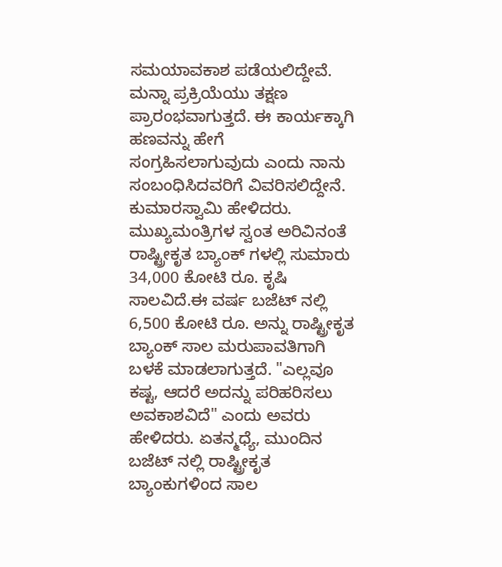ಸಮಯಾವಕಾಶ ಪಡೆಯಲಿದ್ದೇವೆ. ಮನ್ನಾ ಪ್ರಕ್ರಿಯೆಯು ತಕ್ಷಣ ಪ್ರಾರಂಭವಾಗುತ್ತದೆ. ಈ ಕಾರ್ಯಕ್ಕಾಗಿ ಹಣವನ್ನು ಹೇಗೆ ಸಂಗ್ರಹಿಸಲಾಗುವುದು ಎಂದು ನಾನು ಸಂಬಂಧಿಸಿದವರಿಗೆ ವಿವರಿಸಲಿದ್ದೇನೆ. ಕುಮಾರಸ್ವಾಮಿ ಹೇಳಿದರು.
ಮುಖ್ಯಮಂತ್ರಿಗಳ ಸ್ವಂತ ಅರಿವಿನಂತೆ ರಾಷ್ಟ್ರೀಕೃತ ಬ್ಯಾಂಕ್ ಗಳಲ್ಲಿ ಸುಮಾರು 34,000 ಕೋಟಿ ರೂ. ಕೃಷಿ ಸಾಲವಿದೆ.ಈ ವರ್ಷ ಬಜೆಟ್ ನಲ್ಲಿ 6,500 ಕೋಟಿ ರೂ. ಅನ್ನು ರಾಷ್ಟ್ರೀಕೃತ ಬ್ಯಾಂಕ್ ಸಾಲ ಮರುಪಾವತಿಗಾಗಿ ಬಳಕೆ ಮಾಡಲಾಗುತ್ತದೆ. "ಎಲ್ಲವೂ ಕಷ್ಟ, ಆದರೆ ಅದನ್ನು ಪರಿಹರಿಸಲು ಅವಕಾಶವಿದೆ" ಎಂದು ಅವರು ಹೇಳಿದರು. ಏತನ್ಮಧ್ಯೆ, ಮುಂದಿನ ಬಜೆಟ್ ನಲ್ಲಿ ರಾಷ್ಟ್ರೀಕೃತ ಬ್ಯಾಂಕುಗಳಿಂದ ಸಾಲ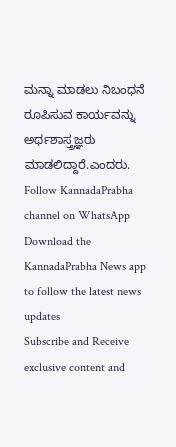ಮನ್ನಾ ಮಾಡಲು ನಿಬಂಧನೆ ರೂಪಿಸುವ ಕಾರ್ಯವನ್ನು ಅರ್ಥಶಾಸ್ತ್ರಜ್ಞರು ಮಾಡಲಿದ್ದಾರೆ.ಎಂದರು.
Follow KannadaPrabha channel on WhatsApp
Download the KannadaPrabha News app to follow the latest news updates
Subscribe and Receive exclusive content and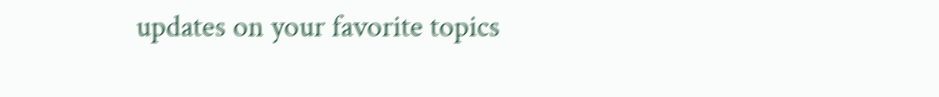updates on your favorite topics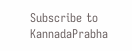Subscribe to KannadaPrabha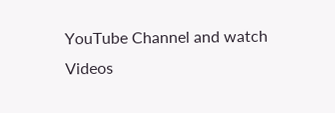YouTube Channel and watch Videos